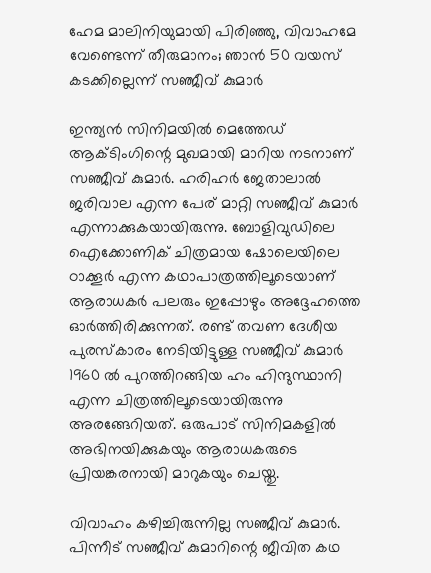ഹേമ മാലിനിയുമായി പിരിഞ്ഞു, വിവാഹമേ വേണ്ടെന്ന് തീരുമാനം; ഞാന്‍ 50 വയസ് കടക്കില്ലെന്ന് സഞ്ജീവ് കുമാര്‍

ഇന്ത്യന്‍ സിനിമയില്‍ മെത്തേഡ് ആക്ടിംഗിന്റെ മുഖമായി മാറിയ നടനാണ് സഞ്ജീവ് കുമാര്‍. ഹരിഹര്‍ ജേതാലാല്‍ ജരിവാല എന്ന പേര് മാറ്റി സഞ്ജീവ് കുമാര്‍ എന്നാക്കുകയായിരുന്നു. ബോളിവുഡിലെ ഐക്കോണിക് ചിത്രമായ ഷോലെയിലെ ഠാക്കൂര്‍ എന്ന കഥാപാത്രത്തിലൂടെയാണ് ആരാധകര്‍ പലരും ഇപ്പോഴും അദ്ദേഹത്തെ ഓര്‍ത്തിരിക്കുന്നത്. രണ്ട് തവണ ദേശീയ പുരസ്‌കാരം നേടിയിട്ടുള്ള സഞ്ജീവ് കുമാര്‍ 1960 ല്‍ പുറത്തിറങ്ങിയ ഹം ഹിന്ദുസ്ഥാനി എന്ന ചിത്രത്തിലൂടെയായിരുന്നു അരങ്ങേറിയത്. ഒരുപാട് സിനിമകളില്‍ അഭിനയിക്കുകയും ആരാധകരുടെ പ്രിയങ്കരനായി മാറുകയും ചെയ്തു.

വിവാഹം കഴിച്ചിരുന്നില്ല സഞ്ജീവ് കുമാര്‍. പിന്നീട് സഞ്ജീവ് കുമാറിന്റെ ജീവിത കഥ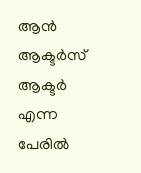ആന്‍ ആക്ടര്‍സ് ആക്ടര്‍ എന്ന പേരില്‍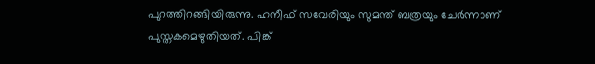പുറത്തിറങ്ങിയിരുന്നു. ഹനീഫ് സവേരിയും സുമന്ത് ബത്രയും ചേര്‍ന്നാണ് പുസ്തകമെഴുതിയത്. പിങ്ക്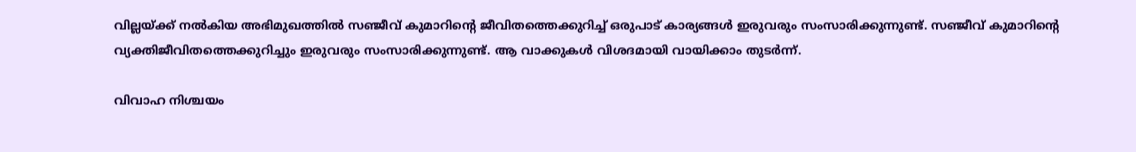വില്ലയ്ക്ക് നല്‍കിയ അഭിമുഖത്തില്‍ സഞ്ജീവ് കുമാറിന്റെ ജീവിതത്തെക്കുറിച്ച് ഒരുപാട് കാര്യങ്ങള്‍ ഇരുവരും സംസാരിക്കുന്നുണ്ട്. സഞ്ജീവ് കുമാറിന്റെ വ്യക്തിജീവിതത്തെക്കുറിച്ചും ഇരുവരും സംസാരിക്കുന്നുണ്ട്. ആ വാക്കുകള്‍ വിശദമായി വായിക്കാം തുടര്‍ന്ന്.

വിവാഹ നിശ്ചയം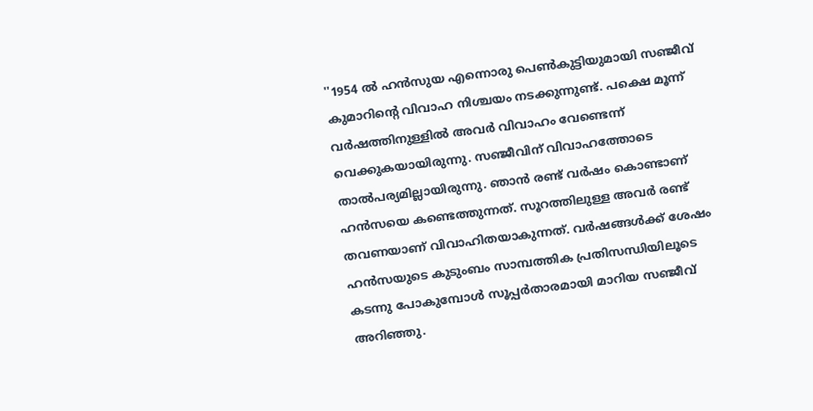''1954 ല്‍ ഹന്‍സുയ എന്നൊരു പെണ്‍കുട്ടിയുമായി സഞ്ജീവ് കുമാറിന്റെ വിവാഹ നിശ്ചയം നടക്കുന്നുണ്ട്. പക്ഷെ മൂന്ന് വര്‍ഷത്തിനുള്ളില്‍ അവര്‍ വിവാഹം വേണ്ടെന്ന് വെക്കുകയായിരുന്നു. സഞ്ജീവിന് വിവാഹത്തോടെ താല്‍പര്യമില്ലായിരുന്നു. ഞാന്‍ രണ്ട് വര്‍ഷം കൊണ്ടാണ് ഹന്‍സയെ കണ്ടെത്തുന്നത്. സൂറത്തിലുള്ള അവര്‍ രണ്ട് തവണയാണ് വിവാഹിതയാകുന്നത്. വര്‍ഷങ്ങള്‍ക്ക് ശേഷം ഹന്‍സയുടെ കുടുംബം സാമ്പത്തിക പ്രതിസന്ധിയിലൂടെ കടന്നു പോകുമ്പോള്‍ സൂപ്പര്‍താരമായി മാറിയ സഞ്ജീവ് അറിഞ്ഞു.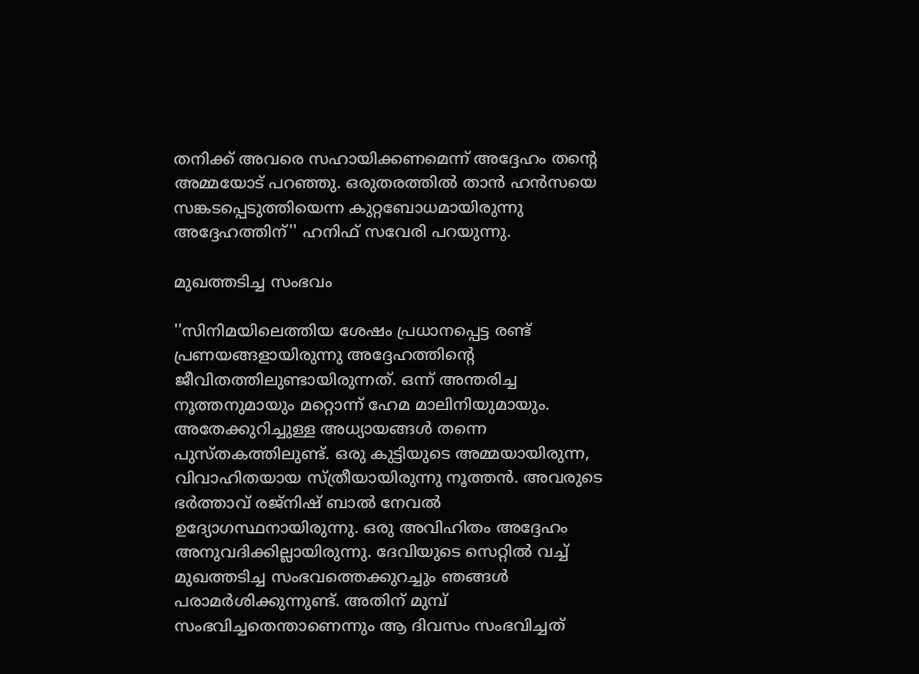തനിക്ക് അവരെ സഹായിക്കണമെന്ന് അദ്ദേഹം തന്റെ അമ്മയോട് പറഞ്ഞു. ഒരുതരത്തില്‍ താന്‍ ഹന്‍സയെ സങ്കടപ്പെടുത്തിയെന്ന കുറ്റബോധമായിരുന്നു അദ്ദേഹത്തിന്'' ഹനിഫ് സവേരി പറയുന്നു.

മുഖത്തടിച്ച സംഭവം

''സിനിമയിലെത്തിയ ശേഷം പ്രധാനപ്പെട്ട രണ്ട് പ്രണയങ്ങളായിരുന്നു അദ്ദേഹത്തിന്റെ ജീവിതത്തിലുണ്ടായിരുന്നത്. ഒന്ന് അന്തരിച്ച നൂത്തനുമായും മറ്റൊന്ന് ഹേമ മാലിനിയുമായും. അതേക്കുറിച്ചുള്ള അധ്യായങ്ങള്‍ തന്നെ പുസ്തകത്തിലുണ്ട്. ഒരു കുട്ടിയുടെ അമ്മയായിരുന്ന, വിവാഹിതയായ സ്ത്രീയായിരുന്നു നൂത്തന്‍. അവരുടെ ഭര്‍ത്താവ് രജ്‌നിഷ് ബാല്‍ നേവല്‍ ഉദ്യോഗസ്ഥനായിരുന്നു. ഒരു അവിഹിതം അദ്ദേഹം അനുവദിക്കില്ലായിരുന്നു. ദേവിയുടെ സെറ്റില്‍ വച്ച് മുഖത്തടിച്ച സംഭവത്തെക്കുറച്ചും ഞങ്ങള്‍ പരാമര്‍ശിക്കുന്നുണ്ട്. അതിന് മുമ്പ് സംഭവിച്ചതെന്താണെന്നും ആ ദിവസം സംഭവിച്ചത്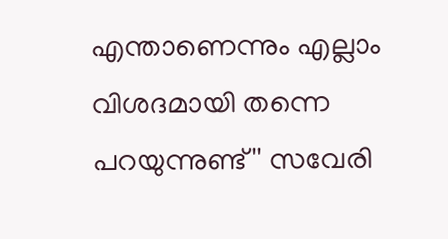എന്താണെന്നും എല്ലാം വിശദമായി തന്നെ പറയുന്നുണ്ട്'' സവേരി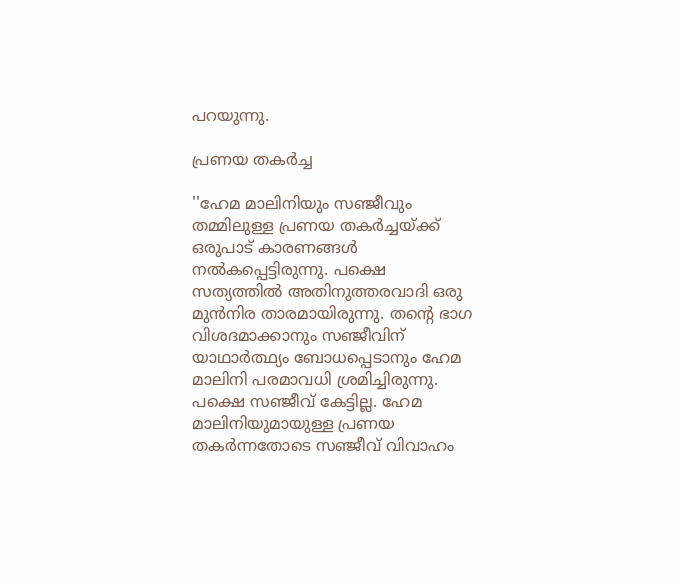പറയുന്നു.

പ്രണയ തകര്‍ച്ച

''ഹേമ മാലിനിയും സഞ്ജീവും തമ്മിലുള്ള പ്രണയ തകര്‍ച്ചയ്ക്ക് ഒരുപാട് കാരണങ്ങള്‍ നല്‍കപ്പെട്ടിരുന്നു. പക്ഷെ സത്യത്തില്‍ അതിനുത്തരവാദി ഒരു മുന്‍നിര താരമായിരുന്നു. തന്റെ ഭാഗ വിശദമാക്കാനും സഞ്ജീവിന് യാഥാര്‍ത്ഥ്യം ബോധപ്പെടാനും ഹേമ മാലിനി പരമാവധി ശ്രമിച്ചിരുന്നു. പക്ഷെ സഞ്ജീവ് കേട്ടില്ല. ഹേമ മാലിനിയുമായുള്ള പ്രണയ തകര്‍ന്നതോടെ സഞ്ജീവ് വിവാഹം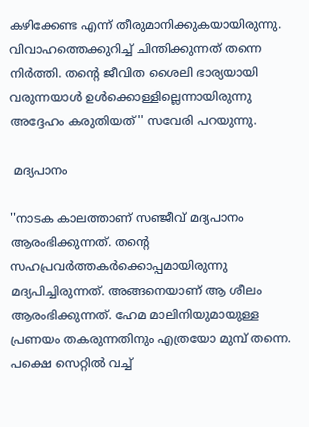കഴിക്കേണ്ട എന്ന് തീരുമാനിക്കുകയായിരുന്നു. വിവാഹത്തെക്കുറിച്ച് ചിന്തിക്കുന്നത് തന്നെ നിര്‍ത്തി. തന്റെ ജീവിത ശൈലി ഭാര്യയായി വരുന്നയാള്‍ ഉള്‍ക്കൊള്ളില്ലെന്നായിരുന്നു അദ്ദേഹം കരുതിയത്'' സവേരി പറയുന്നു.

 മദ്യപാനം

''നാടക കാലത്താണ് സഞ്ജീവ് മദ്യപാനം ആരംഭിക്കുന്നത്. തന്റെ സഹപ്രവര്‍ത്തകര്‍ക്കൊപ്പമായിരുന്നു മദ്യപിച്ചിരുന്നത്. അങ്ങനെയാണ് ആ ശീലം ആരംഭിക്കുന്നത്. ഹേമ മാലിനിയുമായുള്ള പ്രണയം തകരുന്നതിനും എത്രയോ മുമ്പ് തന്നെ. പക്ഷെ സെറ്റില്‍ വച്ച്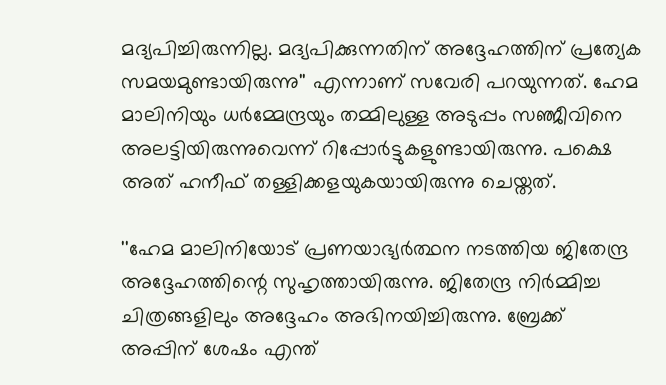മദ്യപിച്ചിരുന്നില്ല. മദ്യപിക്കുന്നതിന് അദ്ദേഹത്തിന് പ്രത്യേക സമയമുണ്ടായിരുന്നു'' എന്നാണ് സവേരി പറയുന്നത്. ഹേമ മാലിനിയും ധര്‍മ്മേന്ദ്രയും തമ്മിലുള്ള അടുപ്പം സഞ്ജീവിനെ അലട്ടിയിരുന്നുവെന്ന് റിപ്പോര്‍ട്ടുകളുണ്ടായിരുന്നു. പക്ഷെ അത് ഹനീഫ് തള്ളിക്കളയുകയായിരുന്നു ചെയ്തത്.

''ഹേമ മാലിനിയോട് പ്രണയാഭ്യര്‍ത്ഥന നടത്തിയ ജിതേന്ദ്ര അദ്ദേഹത്തിന്റെ സുഹൃത്തായിരുന്നു. ജിതേന്ദ്ര നിര്‍മ്മിച്ച ചിത്രങ്ങളിലും അദ്ദേഹം അഭിനയിച്ചിരുന്നു. ബ്രേക്ക് അപ്പിന് ശേഷം എന്ത്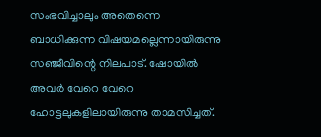സംഭവിച്ചാലും അതെന്നെ ബാധിക്കുന്ന വിഷയമല്ലെന്നായിരുന്നു സഞ്ജീവിന്റെ നിലപാട്. ഷോയില്‍ അവര്‍ വേറെ വേറെ ഹോട്ടലുകളിലായിരുന്നു താമസിച്ചത്.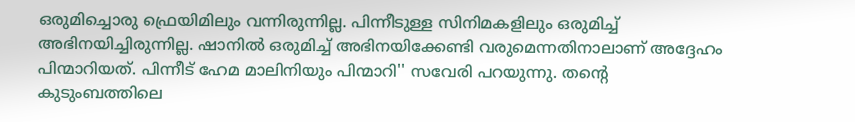ഒരുമിച്ചൊരു ഫ്രെയിമിലും വന്നിരുന്നില്ല. പിന്നീടുള്ള സിനിമകളിലും ഒരുമിച്ച് അഭിനയിച്ചിരുന്നില്ല. ഷാനില്‍ ഒരുമിച്ച് അഭിനയിക്കേണ്ടി വരുമെന്നതിനാലാണ് അദ്ദേഹം പിന്മാറിയത്. പിന്നീട് ഹേമ മാലിനിയും പിന്മാറി'' സവേരി പറയുന്നു. തന്റെ കുടുംബത്തിലെ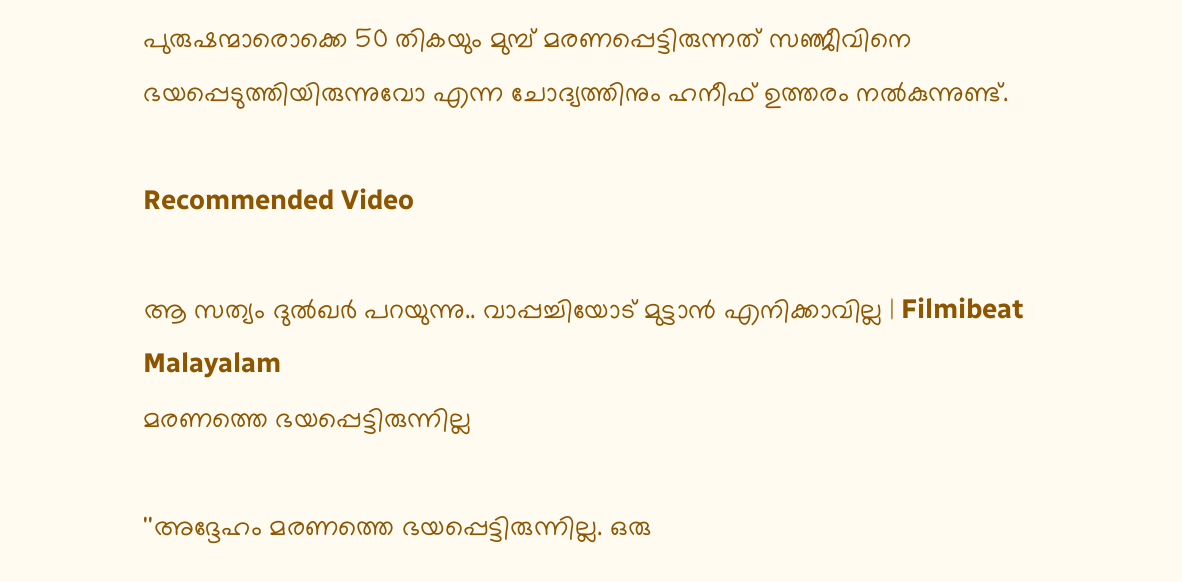പുരുഷന്മാരൊക്കെ 50 തികയും മുമ്പ് മരണപ്പെട്ടിരുന്നത് സഞ്ജീവിനെ ഭയപ്പെടുത്തിയിരുന്നുവോ എന്ന ചോദ്യത്തിനും ഹനീഫ് ഉത്തരം നല്‍കുന്നുണ്ട്.

Recommended Video

ആ സത്യം ദുൽഖർ പറയുന്നു.. വാപ്പച്ചിയോട് മുട്ടാൻ എനിക്കാവില്ല | Filmibeat Malayalam
മരണത്തെ ഭയപ്പെട്ടിരുന്നില്ല

''അദ്ദേഹം മരണത്തെ ഭയപ്പെട്ടിരുന്നില്ല. ഒരു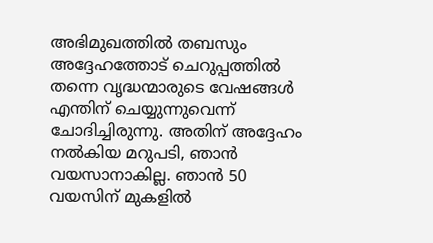അഭിമുഖത്തില്‍ തബസും അദ്ദേഹത്തോട് ചെറുപ്പത്തില്‍ തന്നെ വൃദ്ധന്മാരുടെ വേഷങ്ങള്‍ എന്തിന് ചെയ്യുന്നുവെന്ന് ചോദിച്ചിരുന്നു. അതിന് അദ്ദേഹം നല്‍കിയ മറുപടി, ഞാന്‍ വയസാനാകില്ല. ഞാന്‍ 50 വയസിന് മുകളില്‍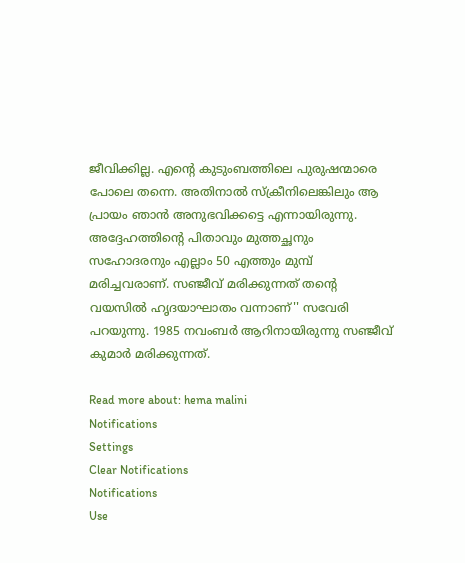ജീവിക്കില്ല. എന്റെ കുടുംബത്തിലെ പുരുഷന്മാരെ പോലെ തന്നെ. അതിനാല്‍ സ്‌ക്രീനിലെങ്കിലും ആ പ്രായം ഞാന്‍ അനുഭവിക്കട്ടെ എന്നായിരുന്നു. അദ്ദേഹത്തിന്റെ പിതാവും മുത്തച്ഛനും സഹോദരനും എല്ലാം 50 എത്തും മുമ്പ് മരിച്ചവരാണ്. സഞ്ജീവ് മരിക്കുന്നത് തന്റെ വയസില്‍ ഹൃദയാഘാതം വന്നാണ്'' സവേരി പറയുന്നു. 1985 നവംബര്‍ ആറിനായിരുന്നു സഞ്ജീവ് കുമാര്‍ മരിക്കുന്നത്.

Read more about: hema malini
Notifications
Settings
Clear Notifications
Notifications
Use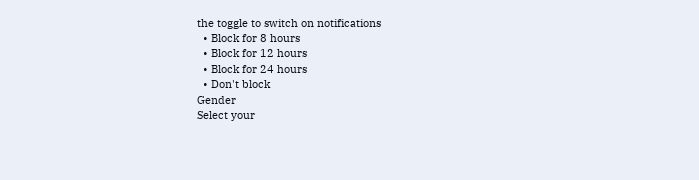the toggle to switch on notifications
  • Block for 8 hours
  • Block for 12 hours
  • Block for 24 hours
  • Don't block
Gender
Select your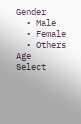Gender
  • Male
  • Female
  • Others
Age
Select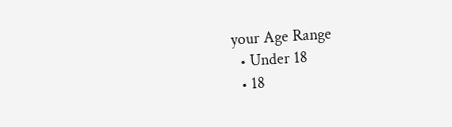your Age Range
  • Under 18
  • 18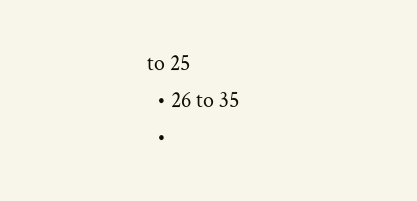to 25
  • 26 to 35
  •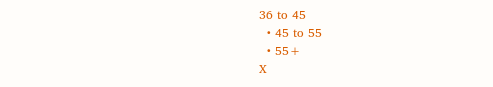36 to 45
  • 45 to 55
  • 55+
X